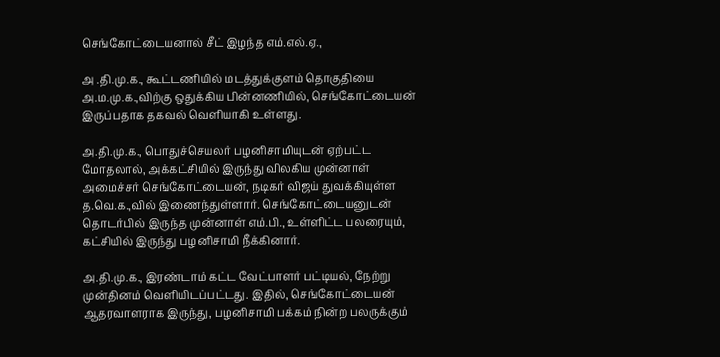செங்கோட்டையனால் சீட் இழந்த எம்.எல்.ஏ.,

அ .தி.மு.க., கூட்டணியில் மடத்துக்குளம் தொகுதியை அ.ம.மு.க.,விற்கு ஒதுக்கிய பின்னணியில், செங்கோட்டையன் இருப்பதாக தகவல் வெளியாகி உள்ளது.

அ.தி.மு.க., பொதுச்செயலர் பழனிசாமியுடன் ஏற்பட்ட மோதலால், அக்கட்சியில் இருந்து விலகிய முன்னாள் அமைச்சர் செங்கோட்டையன், நடிகர் விஜய் துவக்கியுள்ள த.வெ.க.,வில் இணைந்துள்ளார். செங்கோட்டையனுடன் தொடர்பில் இருந்த முன்னாள் எம்.பி., உள்ளிட்ட பலரையும், கட்சியில் இருந்து பழனிசாமி நீக்கினார்.

அ.தி.மு.க., இரண்டாம் கட்ட வேட்பாளர் பட்டியல், நேற்று முன்தினம் வெளியிடப்பட்டது. இதில், செங்கோட்டையன் ஆதரவாளராக இருந்து, பழனிசாமி பக்கம் நின்ற பலருக்கும்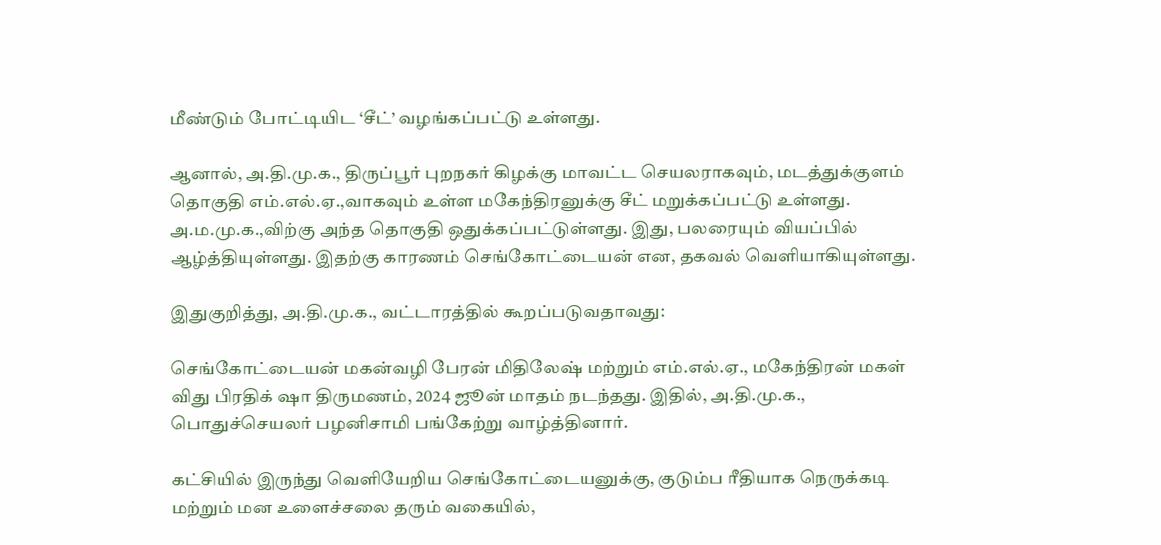மீண்டும் போட்டியிட ‘சீட்’ வழங்கப்பட்டு உள்ளது.

ஆனால், அ.தி.மு.க., திருப்பூர் புறநகர் கிழக்கு மாவட்ட செயலராகவும், மடத்துக்குளம் தொகுதி எம்.எல்.ஏ.,வாகவும் உள்ள மகேந்திரனுக்கு சீட் மறுக்கப்பட்டு உள்ளது. அ.ம.மு.க.,விற்கு அந்த தொகுதி ஒதுக்கப்பட்டுள்ளது. இது, பலரையும் வியப்பில் ஆழ்த்தியுள்ளது. இதற்கு காரணம் செங்கோட்டையன் என, தகவல் வெளியாகியுள்ளது.

இதுகுறித்து, அ.தி.மு.க., வட்டாரத்தில் கூறப்படுவதாவது:

செங்கோட்டையன் மகன்வழி பேரன் மிதிலேஷ் மற்றும் எம்.எல்.ஏ., மகேந்திரன் மகள் விது பிரதிக் ஷா திருமணம், 2024 ஜூன் மாதம் நடந்தது. இதில், அ.தி.மு.க., பொதுச்செயலர் பழனிசாமி பங்கேற்று வாழ்த்தினார்.

கட்சியில் இருந்து வெளியேறிய செங்கோட்டையனுக்கு, குடும்ப ரீதியாக நெருக்கடி மற்றும் மன உளைச்சலை தரும் வகையில்,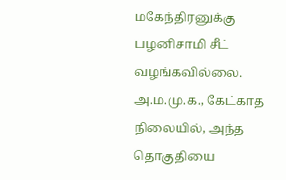மகேந்திரனுக்கு பழனிசாமி சீட் வழங்கவில்லை. அ.ம.மு.க., கேட்காத நிலையில், அந்த தொகுதியை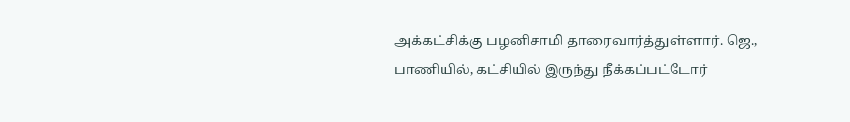அக்கட்சிக்கு பழனிசாமி தாரைவார்த்துள்ளார். ஜெ., பாணியில், கட்சியில் இருந்து நீக்கப்பட்டோர்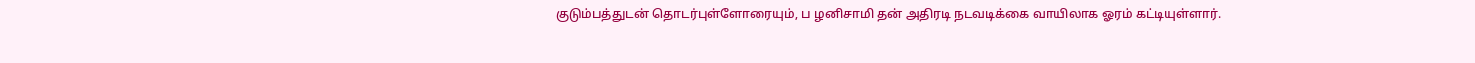குடும்பத்துடன் தொடர்புள்ளோரையும், ப ழனிசாமி தன் அதிரடி நடவடிக்கை வாயிலாக ஓரம் கட்டியுள்ளார்.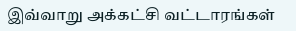இவ்வாறு அக்கட்சி வட்டாரங்கள்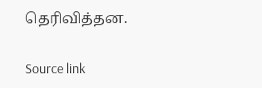தெரிவித்தன.

Source link